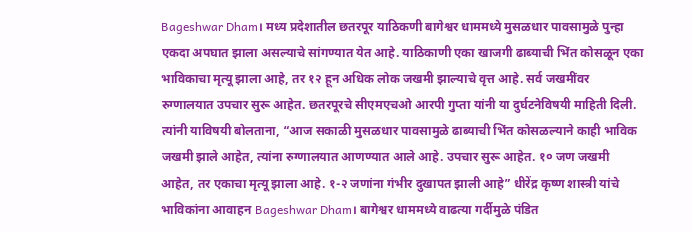Bageshwar Dham। मध्य प्रदेशातील छतरपूर याठिकणी बागेश्वर धाममध्ये मुसळधार पावसामुळे पुन्हा एकदा अपघात झाला असल्याचे सांगण्यात येत आहे. याठिकाणी एका खाजगी ढाब्याची भिंत कोसळून एका भाविकाचा मृत्यू झाला आहे, तर १२ हून अधिक लोक जखमी झाल्याचे वृत्त आहे. सर्व जखमींवर रुग्णालयात उपचार सुरू आहेत. छतरपूरचे सीएमएचओ आरपी गुप्ता यांनी या दुर्घटनेविषयी माहिती दिली. त्यांनी याविषयी बोलताना, “आज सकाळी मुसळधार पावसामुळे ढाब्याची भिंत कोसळल्याने काही भाविक जखमी झाले आहेत, त्यांना रुग्णालयात आणण्यात आले आहे. उपचार सुरू आहेत. १० जण जखमी आहेत, तर एकाचा मृत्यू झाला आहे. १-२ जणांना गंभीर दुखापत झाली आहे” धीरेंद्र कृष्ण शास्त्री यांचे भाविकांना आवाहन Bageshwar Dham। बागेश्वर धाममध्ये वाढत्या गर्दीमुळे पंडित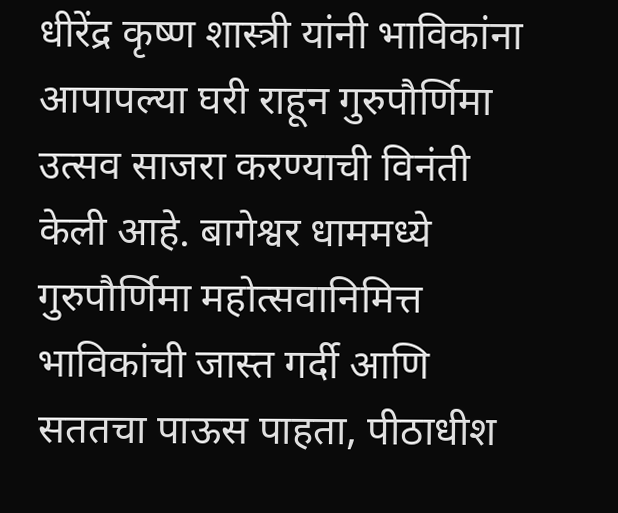धीरेंद्र कृष्ण शास्त्री यांनी भाविकांना आपापल्या घरी राहून गुरुपौर्णिमा उत्सव साजरा करण्याची विनंती केली आहे. बागेश्वर धाममध्ये गुरुपौर्णिमा महोत्सवानिमित्त भाविकांची जास्त गर्दी आणि सततचा पाऊस पाहता, पीठाधीश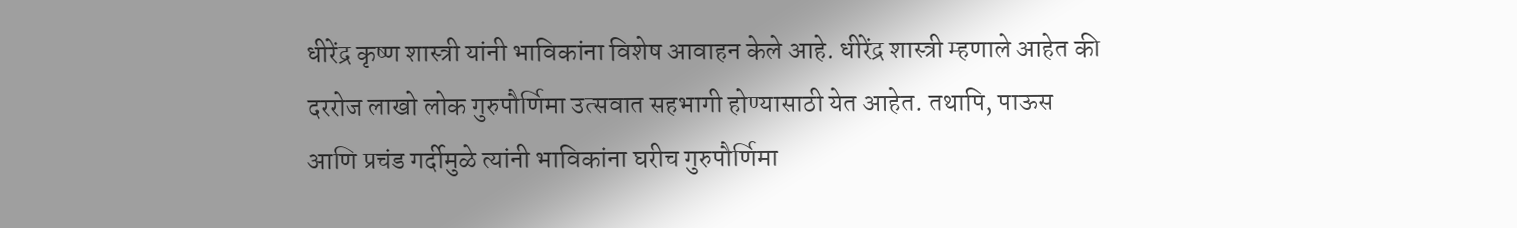धीरेंद्र कृष्ण शास्त्री यांनी भाविकांना विशेष आवाहन केले आहे. धीरेंद्र शास्त्री म्हणाले आहेत की दररोज लाखो लोक गुरुपौर्णिमा उत्सवात सहभागी होण्यासाठी येत आहेत. तथापि, पाऊस आणि प्रचंड गर्दीमुळे त्यांनी भाविकांना घरीच गुरुपौर्णिमा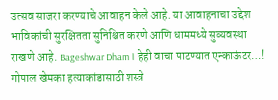उत्सव साजरा करण्याचे आवाहन केले आहे. या आवाहनाचा उद्देश भाविकांची सुरक्षितता सुनिश्चित करणे आणि धाममध्ये सुव्यवस्था राखणे आहे. Bageshwar Dham। हेही वाचा पाटण्यात एन्काऊंटर…! गोपाल खेमका हत्याकांडासाठी शस्त्रे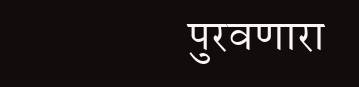पुरवणारा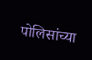पोलिसांच्या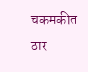चकमकीत ठार